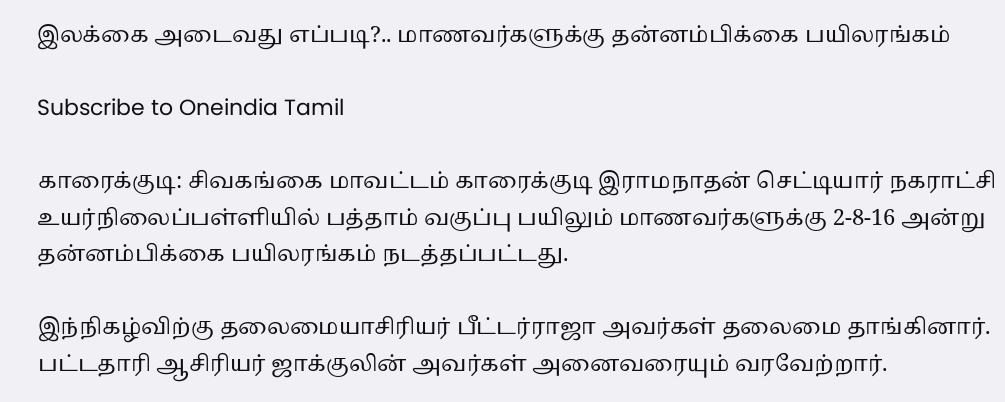இலக்கை அடைவது எப்படி?.. மாணவர்களுக்கு தன்னம்பிக்கை பயிலரங்கம்

Subscribe to Oneindia Tamil

காரைக்குடி: சிவகங்கை மாவட்டம் காரைக்குடி இராமநாதன் செட்டியார் நகராட்சி உயர்நிலைப்பள்ளியில் பத்தாம் வகுப்பு பயிலும் மாணவர்களுக்கு 2-8-16 அன்று தன்னம்பிக்கை பயிலரங்கம் நடத்தப்பட்டது.

இந்நிகழ்விற்கு தலைமையாசிரியர் பீட்டர்ராஜா அவர்கள் தலைமை தாங்கினார். பட்டதாரி ஆசிரியர் ஜாக்குலின் அவர்கள் அனைவரையும் வரவேற்றார்.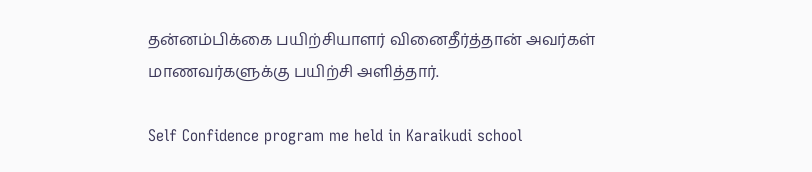தன்னம்பிக்கை பயிற்சியாளர் வினைதீர்த்தான் அவர்கள் மாணவர்களுக்கு பயிற்சி அளித்தார்.

Self Confidence program me held in Karaikudi school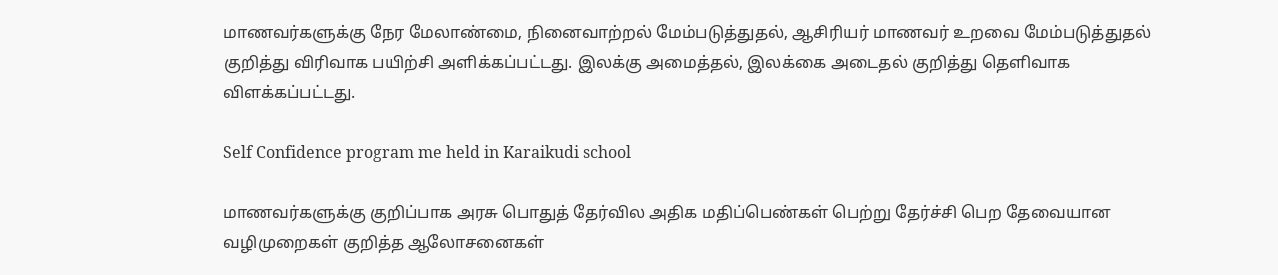மாணவர்களுக்கு நேர மேலாண்மை, நினைவாற்றல் மேம்படுத்துதல், ஆசிரியர் மாணவர் உறவை மேம்படுத்துதல் குறித்து விரிவாக பயிற்சி அளிக்கப்பட்டது. இலக்கு அமைத்தல், இலக்கை அடைதல் குறித்து தெளிவாக விளக்கப்பட்டது.

Self Confidence program me held in Karaikudi school

மாணவர்களுக்கு குறிப்பாக அரசு பொதுத் தேர்வில அதிக மதிப்பெண்கள் பெற்று தேர்ச்சி பெற தேவையான வழிமுறைகள் குறித்த ஆலோசனைகள்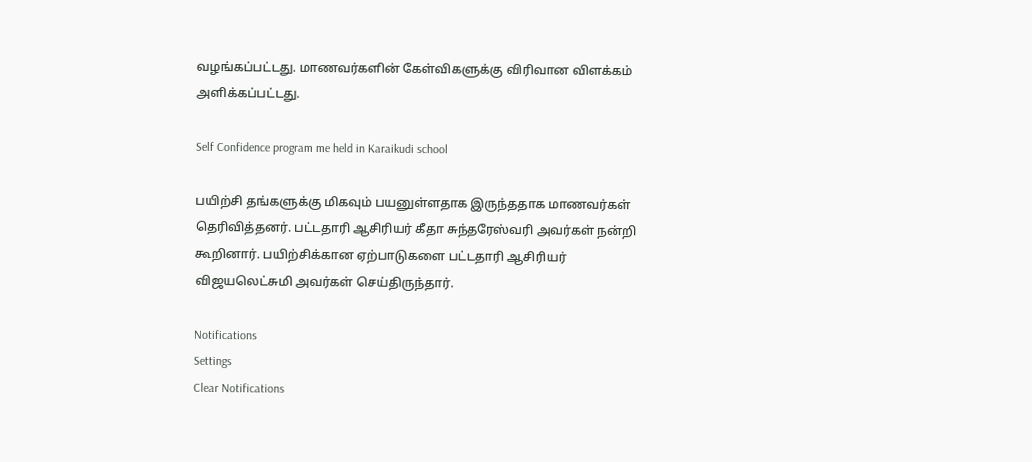வழங்கப்பட்டது. மாணவர்களின் கேள்விகளுக்கு விரிவான விளக்கம் அளிக்கப்பட்டது.

Self Confidence program me held in Karaikudi school

பயிற்சி தங்களுக்கு மிகவும் பயனுள்ளதாக இருந்ததாக மாணவர்கள் தெரிவித்தனர். பட்டதாரி ஆசிரியர் கீதா சுந்தரேஸ்வரி அவர்கள் நன்றி கூறினார். பயிற்சிக்கான ஏற்பாடுகளை பட்டதாரி ஆசிரியர் விஜயலெட்சுமி அவர்கள் செய்திருந்தார்.

Notifications
Settings
Clear Notifications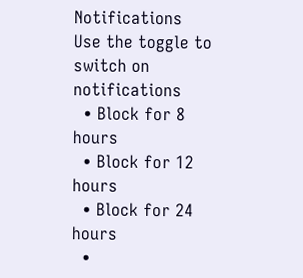Notifications
Use the toggle to switch on notifications
  • Block for 8 hours
  • Block for 12 hours
  • Block for 24 hours
  •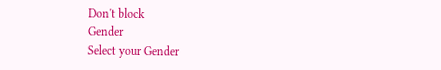Don't block
Gender
Select your Gender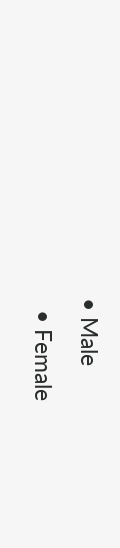• Male
  • Female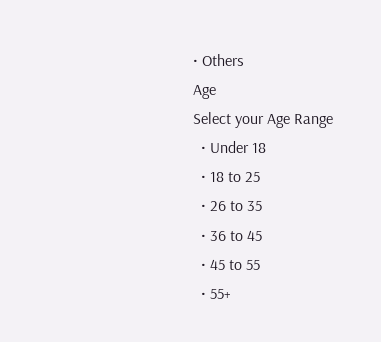• Others
Age
Select your Age Range
  • Under 18
  • 18 to 25
  • 26 to 35
  • 36 to 45
  • 45 to 55
  • 55+